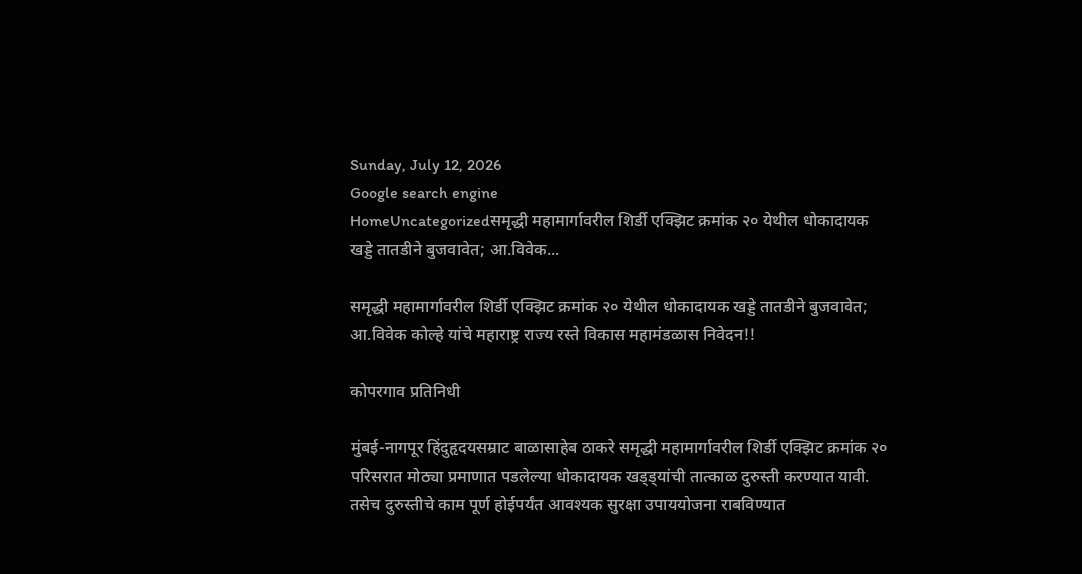Sunday, July 12, 2026
Google search engine
HomeUncategorizedसमृद्धी महामार्गावरील शिर्डी एक्झिट क्रमांक २० येथील धोकादायक खड्डे तातडीने बुजवावेत; आ.विवेक...

समृद्धी महामार्गावरील शिर्डी एक्झिट क्रमांक २० येथील धोकादायक खड्डे तातडीने बुजवावेत; आ.विवेक कोल्हे यांचे महाराष्ट्र राज्य रस्ते विकास महामंडळास निवेदन!!

कोपरगाव प्रतिनिधी

मुंबई-नागपूर हिंदुहृदयसम्राट बाळासाहेब ठाकरे समृद्धी महामार्गावरील शिर्डी एक्झिट क्रमांक २० परिसरात मोठ्या प्रमाणात पडलेल्या धोकादायक खड्ड्यांची तात्काळ दुरुस्ती करण्यात यावी. तसेच दुरुस्तीचे काम पूर्ण होईपर्यंत आवश्यक सुरक्षा उपाययोजना राबविण्यात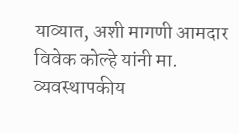याव्यात, अशी मागणी आमदार विवेक कोल्हे यांनी मा. व्यवस्थापकीय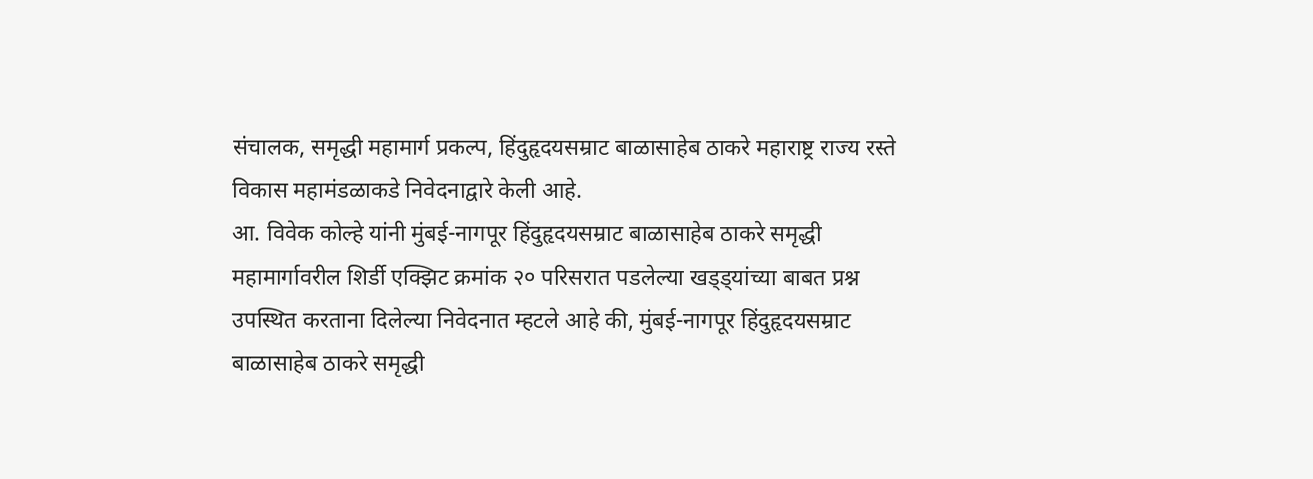संचालक, समृद्धी महामार्ग प्रकल्प, हिंदुहृदयसम्राट बाळासाहेब ठाकरे महाराष्ट्र राज्य रस्ते विकास महामंडळाकडे निवेदनाद्वारे केली आहे.
आ. विवेक कोल्हे यांनी मुंबई-नागपूर हिंदुहृदयसम्राट बाळासाहेब ठाकरे समृद्धी महामार्गावरील शिर्डी एक्झिट क्रमांक २० परिसरात पडलेल्या खड्ड्यांच्या बाबत प्रश्न उपस्थित करताना दिलेल्या निवेदनात म्हटले आहे की, मुंबई-नागपूर हिंदुहृदयसम्राट बाळासाहेब ठाकरे समृद्धी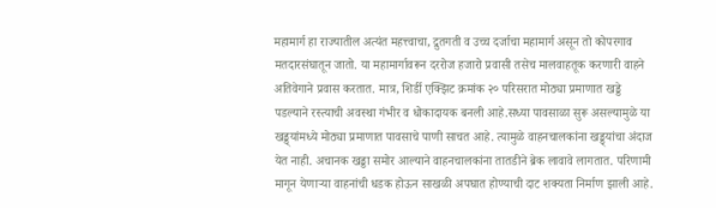महामार्ग हा राज्यातील अत्यंत महत्त्वाचा, द्रुतगती व उच्च दर्जाचा महामार्ग असून तो कोपरगाव मतदारसंघातून जातो. या महामार्गावरून दररोज हजारो प्रवासी तसेच मालवाहतूक करणारी वाहने अतिवेगाने प्रवास करतात. मात्र, शिर्डी एक्झिट क्रमांक २० परिसरात मोठ्या प्रमाणात खड्डे पडल्याने रस्त्याची अवस्था गंभीर व धोकादायक बनली आहे.सध्या पावसाळा सुरू असल्यामुळे या खड्ड्यांमध्ये मोठ्या प्रमाणात पावसाचे पाणी साचत आहे. त्यामुळे वाहनचालकांना खड्ड्यांचा अंदाज येत नाही. अचानक खड्डा समोर आल्याने वाहनचालकांना तातडीने ब्रेक लावावे लागतात. परिणामी मागून येणाऱ्या वाहनांची धडक होऊन साखळी अपघात होण्याची दाट शक्यता निर्माण झाली आहे.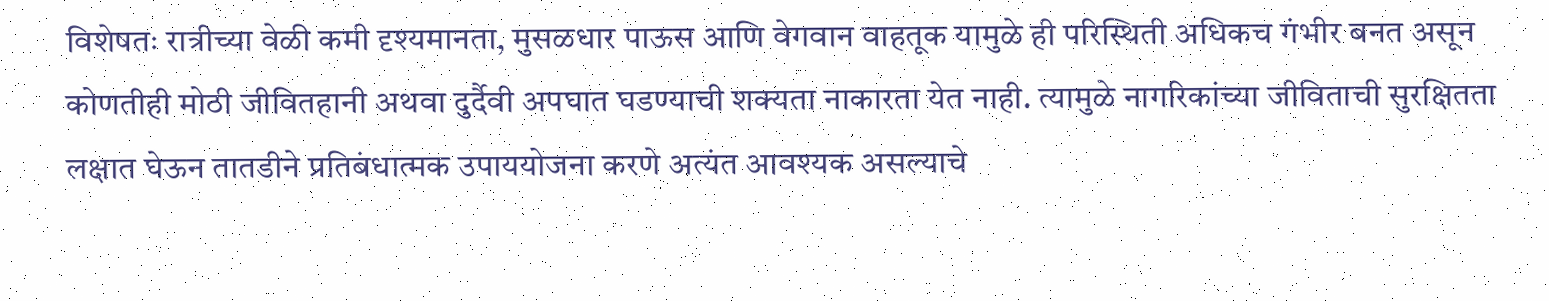विशेषतः रात्रीच्या वेळी कमी दृश्यमानता, मुसळधार पाऊस आणि वेगवान वाहतूक यामुळे ही परिस्थिती अधिकच गंभीर बनत असून कोणतीही मोठी जीवितहानी अथवा दुर्दैवी अपघात घडण्याची शक्यता नाकारता येत नाही. त्यामुळे नागरिकांच्या जीविताची सुरक्षितता लक्षात घेऊन तातडीने प्रतिबंधात्मक उपाययोजना करणे अत्यंत आवश्यक असल्याचे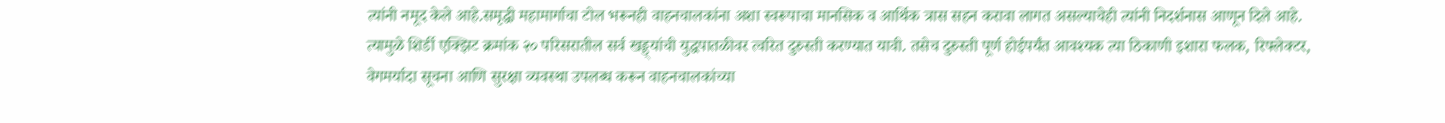त्यांनी नमूद केले आहे.समृद्धी महामार्गाचा टोल भरूनही वाहनचालकांना अशा स्वरूपाचा मानसिक व आर्थिक त्रास सहन करावा लागत असल्याचेही त्यांनी निदर्शनास आणून दिले आहे. त्यामुळे शिर्डी एक्झिट क्रमांक २० परिसरातील सर्व खड्ड्यांची युद्धपातळीवर त्वरित दुरुस्ती करण्यात यावी. तसेच दुरुस्ती पूर्ण होईपर्यंत आवश्यक त्या ठिकाणी इशारा फलक, रिफ्लेक्टर, वेगमर्यादा सूचना आणि सुरक्षा व्यवस्था उपलब्ध करून वाहनचालकांच्या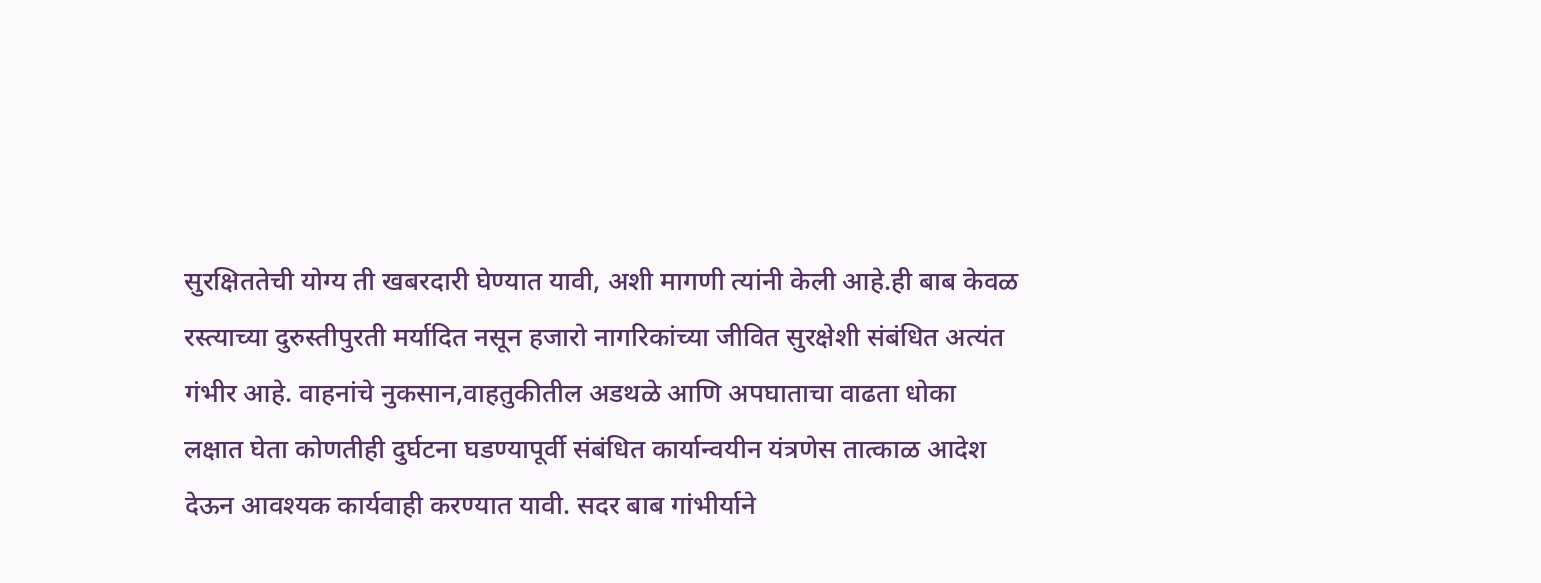सुरक्षिततेची योग्य ती खबरदारी घेण्यात यावी, अशी मागणी त्यांनी केली आहे.ही बाब केवळ रस्त्याच्या दुरुस्तीपुरती मर्यादित नसून हजारो नागरिकांच्या जीवित सुरक्षेशी संबंधित अत्यंत गंभीर आहे. वाहनांचे नुकसान,वाहतुकीतील अडथळे आणि अपघाताचा वाढता धोका लक्षात घेता कोणतीही दुर्घटना घडण्यापूर्वी संबंधित कार्यान्वयीन यंत्रणेस तात्काळ आदेश देऊन आवश्यक कार्यवाही करण्यात यावी. सदर बाब गांभीर्याने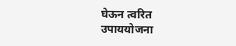घेऊन त्वरित उपाययोजना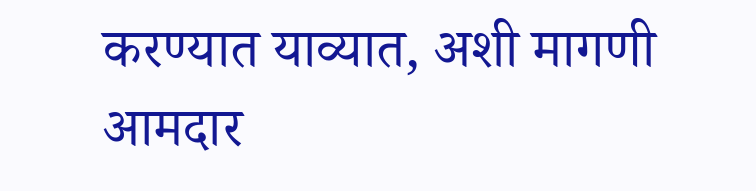करण्यात याव्यात, अशी मागणी आमदार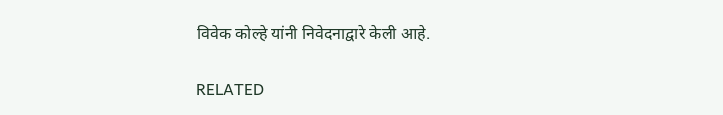विवेक कोल्हे यांनी निवेदनाद्वारे केली आहे.

RELATED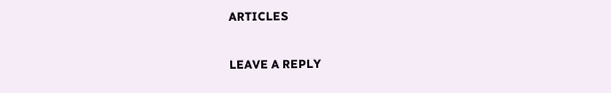ARTICLES

LEAVE A REPLY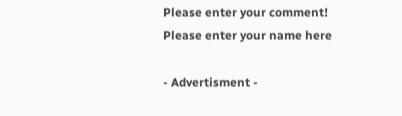Please enter your comment!
Please enter your name here

- Advertisment -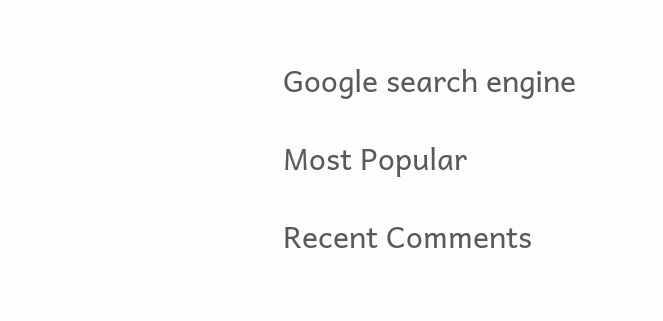Google search engine

Most Popular

Recent Comments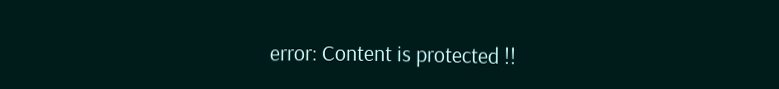error: Content is protected !!